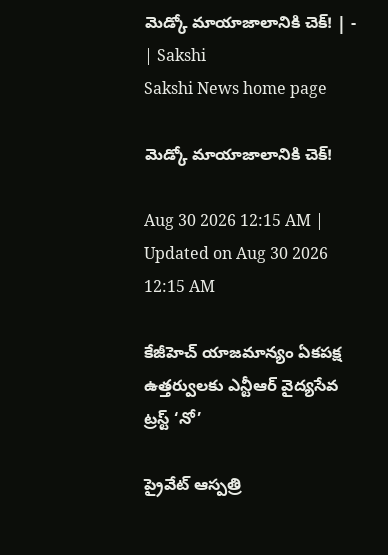మెడ్కో మాయాజాలానికి చెక్‌! | - | Sakshi
Sakshi News home page

మెడ్కో మాయాజాలానికి చెక్‌!

Aug 30 2026 12:15 AM | Updated on Aug 30 2026 12:15 AM

కేజీహెచ్‌ యాజమాన్యం ఏకపక్ష ఉత్తర్వులకు ఎన్టీఆర్‌ వైద్యసేవ ట్రస్ట్‌ ‘నో’

ప్రైవేట్‌ ఆస్పత్రి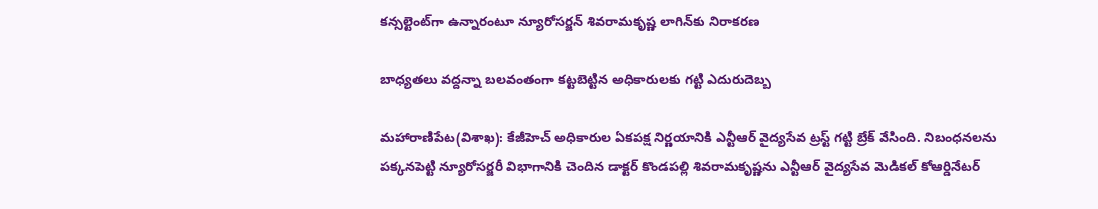కన్సల్టెంట్‌గా ఉన్నారంటూ న్యూరోసర్జన్‌ శివరామకృష్ణ లాగిన్‌కు నిరాకరణ

బాధ్యతలు వద్దన్నా బలవంతంగా కట్టబెట్టిన అధికారులకు గట్టి ఎదురుదెబ్బ

మహారాణిపేట(విశాఖ): కేజీహెచ్‌ అధికారుల ఏకపక్ష నిర్ణయానికి ఎన్టీఆర్‌ వైద్యసేవ ట్రస్ట్‌ గట్టి బ్రేక్‌ వేసింది. నిబంధనలను పక్కనపెట్టి న్యూరోసర్జరీ విభాగానికి చెందిన డాక్టర్‌ కొండపల్లి శివరామకృష్ణను ఎన్టీఆర్‌ వైద్యసేవ మెడికల్‌ కోఆర్డినేటర్‌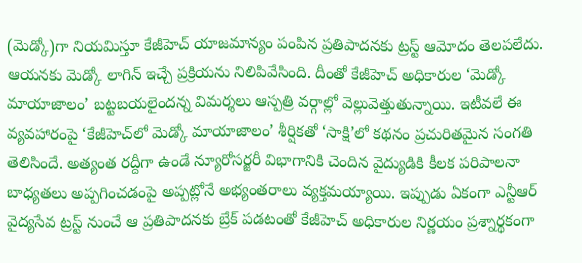(మెడ్కో)గా నియమిస్తూ కేజీహెచ్‌ యాజమాన్యం పంపిన ప్రతిపాదనకు ట్రస్ట్‌ ఆమోదం తెలపలేదు. ఆయనకు మెడ్కో లాగిన్‌ ఇచ్చే ప్రక్రియను నిలిపివేసింది. దీంతో కేజీహెచ్‌ అధికారుల ‘మెడ్కో మాయాజాలం’ బట్టబయలైందన్న విమర్శలు ఆస్పత్రి వర్గాల్లో వెల్లువెత్తుతున్నాయి. ఇటీవలే ఈ వ్యవహారంపై ‘కేజీహెచ్‌లో మెడ్కో మాయాజాలం’ శీర్షికతో ‘సాక్షి’లో కథనం ప్రచురితమైన సంగతి తెలిసిందే. అత్యంత రద్దీగా ఉండే న్యూరోసర్జరీ విభాగానికి చెందిన వైద్యుడికి కీలక పరిపాలనా బాధ్యతలు అప్పగించడంపై అప్పట్లోనే అభ్యంతరాలు వ్యక్తమయ్యాయి. ఇప్పుడు ఏకంగా ఎన్టీఆర్‌ వైద్యసేవ ట్రస్ట్‌ నుంచే ఆ ప్రతిపాదనకు బ్రేక్‌ పడటంతో కేజీహెచ్‌ అధికారుల నిర్ణయం ప్రశ్నార్థకంగా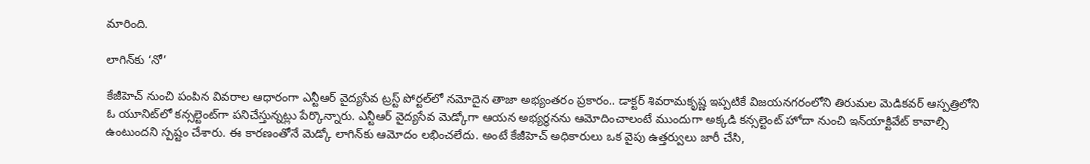మారింది.

లాగిన్‌కు ‘నో’

కేజీహెచ్‌ నుంచి పంపిన వివరాల ఆధారంగా ఎన్టీఆర్‌ వైద్యసేవ ట్రస్ట్‌ పోర్టల్‌లో నమోదైన తాజా అభ్యంతరం ప్రకారం.. డాక్టర్‌ శివరామకృష్ణ ఇప్పటికే విజయనగరంలోని తిరుమల మెడికవర్‌ ఆస్పత్రిలోని ఓ యూనిట్‌లో కన్సల్టెంట్‌గా పనిచేస్తున్నట్లు పేర్కొన్నారు. ఎన్టీఆర్‌ వైద్యసేవ మెడ్కోగా ఆయన అభ్యర్థనను ఆమోదించాలంటే ముందుగా అక్కడి కన్సల్టెంట్‌ హోదా నుంచి ఇన్‌యాక్టివేట్‌ కావాల్సి ఉంటుందని స్పష్టం చేశారు. ఈ కారణంతోనే మెడ్కో లాగిన్‌కు ఆమోదం లభించలేదు. అంటే కేజీహెచ్‌ అధికారులు ఒక వైపు ఉత్తర్వులు జారీ చేసి,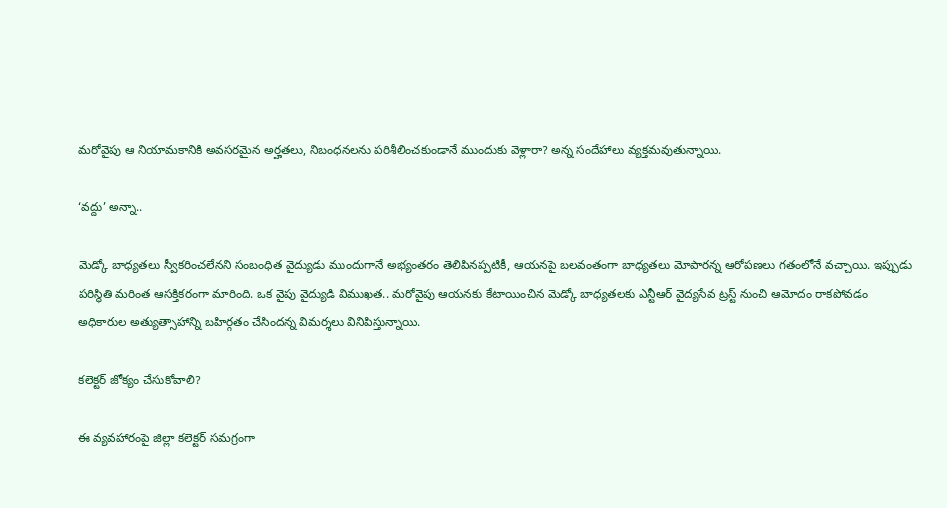మరోవైపు ఆ నియామకానికి అవసరమైన అర్హతలు, నిబంధనలను పరిశీలించకుండానే ముందుకు వెళ్లారా? అన్న సందేహాలు వ్యక్తమవుతున్నాయి.

‘వద్దు’ అన్నా..

మెడ్కో బాధ్యతలు స్వీకరించలేనని సంబంధిత వైద్యుడు ముందుగానే అభ్యంతరం తెలిపినప్పటికీ, ఆయనపై బలవంతంగా బాధ్యతలు మోపారన్న ఆరోపణలు గతంలోనే వచ్చాయి. ఇప్పుడు పరిస్థితి మరింత ఆసక్తికరంగా మారింది. ఒక వైపు వైద్యుడి విముఖత.. మరోవైపు ఆయనకు కేటాయించిన మెడ్కో బాధ్యతలకు ఎన్టీఆర్‌ వైద్యసేవ ట్రస్ట్‌ నుంచి ఆమోదం రాకపోవడం అధికారుల అత్యుత్సాహాన్ని బహిర్గతం చేసిందన్న విమర్శలు వినిపిస్తున్నాయి.

కలెక్టర్‌ జోక్యం చేసుకోవాలి?

ఈ వ్యవహారంపై జిల్లా కలెక్టర్‌ సమగ్రంగా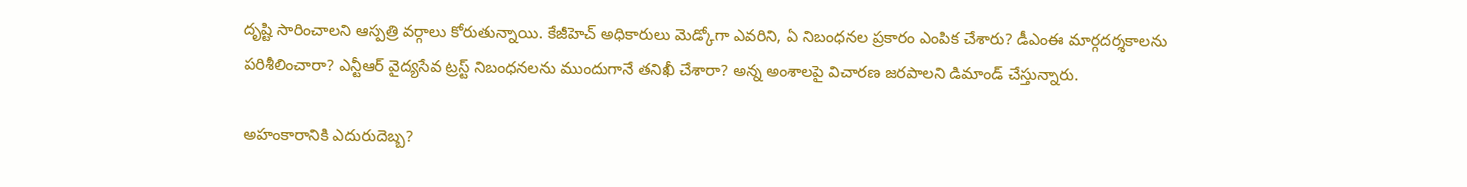దృష్టి సారించాలని ఆస్పత్రి వర్గాలు కోరుతున్నాయి. కేజీహెచ్‌ అధికారులు మెడ్కోగా ఎవరిని, ఏ నిబంధనల ప్రకారం ఎంపిక చేశారు? డీఎంఈ మార్గదర్శకాలను పరిశీలించారా? ఎన్టీఆర్‌ వైద్యసేవ ట్రస్ట్‌ నిబంధనలను ముందుగానే తనిఖీ చేశారా? అన్న అంశాలపై విచారణ జరపాలని డిమాండ్‌ చేస్తున్నారు.

అహంకారానికి ఎదురుదెబ్బ?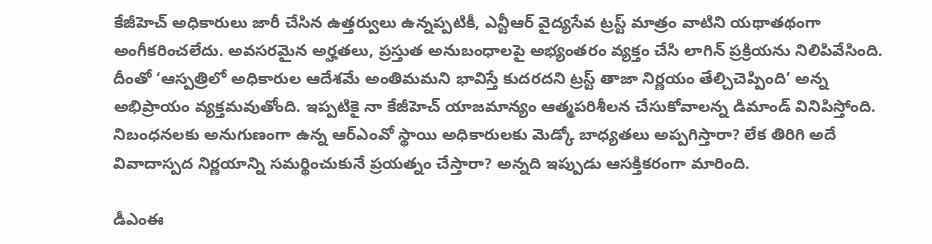కేజీహెచ్‌ అధికారులు జారీ చేసిన ఉత్తర్వులు ఉన్నప్పటికీ, ఎన్టీఆర్‌ వైద్యసేవ ట్రస్ట్‌ మాత్రం వాటిని యథాతథంగా అంగీకరించలేదు. అవసరమైన అర్హతలు, ప్రస్తుత అనుబంధాలపై అభ్యంతరం వ్యక్తం చేసి లాగిన్‌ ప్రక్రియను నిలిపివేసింది. దీంతో ‘ఆస్పత్రిలో అధికారుల ఆదేశమే అంతిమమని భావిస్తే కుదరదని ట్రస్ట్‌ తాజా నిర్ణయం తేల్చిచెప్పింది’ అన్న అభిప్రాయం వ్యక్తమవుతోంది. ఇప్పటికై నా కేజీహెచ్‌ యాజమాన్యం ఆత్మపరిశీలన చేసుకోవాలన్న డిమాండ్‌ వినిపిస్తోంది. నిబంధనలకు అనుగుణంగా ఉన్న ఆర్‌ఎంవో స్థాయి అధికారులకు మెడ్కో బాధ్యతలు అప్పగిస్తారా? లేక తిరిగి అదే వివాదాస్పద నిర్ణయాన్ని సమర్థించుకునే ప్రయత్నం చేస్తారా? అన్నది ఇప్పుడు ఆసక్తికరంగా మారింది.

డీఎంఈ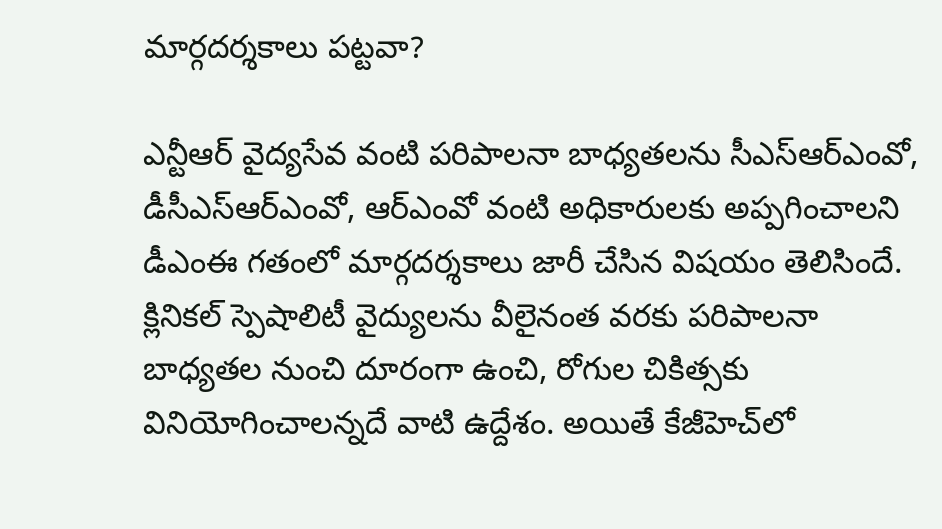మార్గదర్శకాలు పట్టవా?

ఎన్టీఆర్‌ వైద్యసేవ వంటి పరిపాలనా బాధ్యతలను సీఎస్‌ఆర్‌ఎంవో, డీసీఎస్‌ఆర్‌ఎంవో, ఆర్‌ఎంవో వంటి అధికారులకు అప్పగించాలని డీఎంఈ గతంలో మార్గదర్శకాలు జారీ చేసిన విషయం తెలిసిందే. క్లినికల్‌ స్పెషాలిటీ వైద్యులను వీలైనంత వరకు పరిపాలనా బాధ్యతల నుంచి దూరంగా ఉంచి, రోగుల చికిత్సకు వినియోగించాలన్నదే వాటి ఉద్దేశం. అయితే కేజీహెచ్‌లో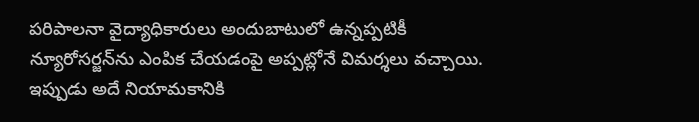పరిపాలనా వైద్యాధికారులు అందుబాటులో ఉన్నప్పటికీ న్యూరోసర్జన్‌ను ఎంపిక చేయడంపై అప్పట్లోనే విమర్శలు వచ్చాయి. ఇప్పుడు అదే నియామకానికి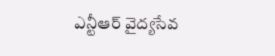ఎన్టీఆర్‌ వైద్యసేవ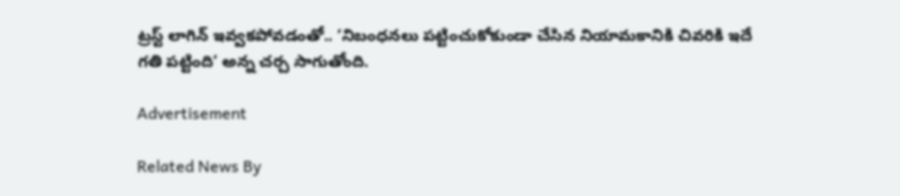ట్రస్ట్‌ లాగిన్‌ ఇవ్వకపోవడంతో.. ‘నిబంధనలు పట్టించుకోకుండా చేసిన నియామకానికి చివరికి ఇదే గతి పట్టింది’ అన్న చర్చ సాగుతోంది.

Advertisement

Related News By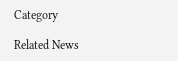Category

Related News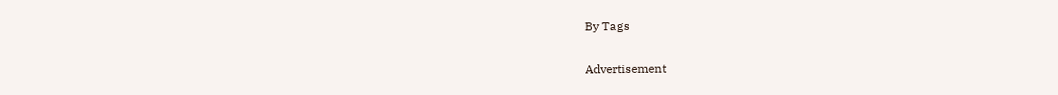By Tags

Advertisement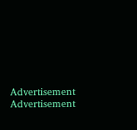Advertisement
Advertisement